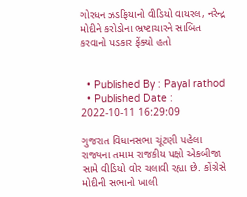ગોરધન ઝડફિયાનો વીડિયો વાયરલ, નરેન્દ્ર મોદીને કરોડોના ભ્રષ્ટાચારને સાબિત કરવાનો પડકાર ફેંક્યો હતો


  • Published By : Payal rathod
  • Published Date : 2022-10-11 16:29:09

ગુજરાત વિધાનસભા ચૂંટણી પહેલા રાજ્યના તમામ રાજકીય પક્ષો એકબીજા સામે વીડિયો વોર ચલાવી રહ્યા છે. કોંગ્રેસે મોદીની સભાનો ખાલી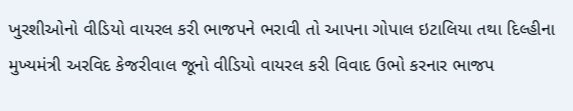ખુરશીઓનો વીડિયો વાયરલ કરી ભાજપને ભરાવી તો આપના ગોપાલ ઇટાલિયા તથા દિલ્હીના મુખ્યમંત્રી અરવિદ કેજરીવાલ જૂનો વીડિયો વાયરલ કરી વિવાદ ઉભો કરનાર ભાજપ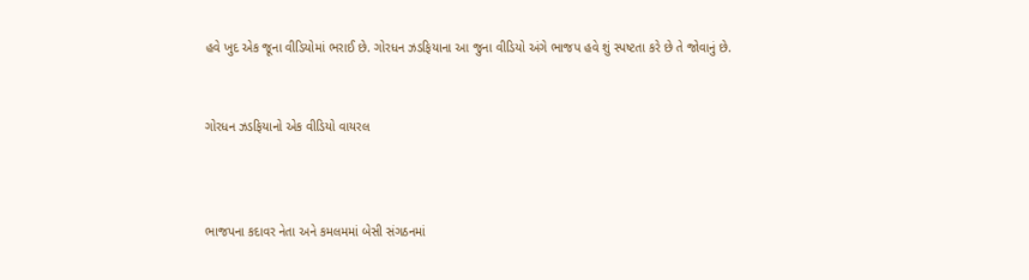હવે ખુદ એક જૂના વીડિયોમાં ભરાઈ છે. ગોરધન ઝડફિયાના આ જુના વીડિયો અંગે ભાજપ હવે શું સ્પષ્ટતા કરે છે તે જોવાનું છે.


ગોરધન ઝડફિયાનો એક વીડિયો વાયરલ



ભાજપના કદાવર નેતા અને કમલમમાં બેસી સંગઠનમાં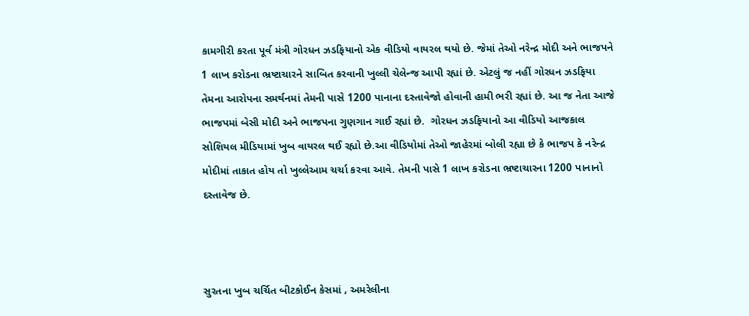કામગીરી કરતા પૂર્વ મંત્રી ગોરધન ઝડફિયાનો એક વીડિયો વાયરલ થયો છે. જેમાં તેઓ નરેન્દ્ર મોદી અને ભાજપને 1 લાખ કરોડના ભ્રષ્ટાચારને સાબિત કરવાની ખુલ્લી ચેલેન્જ આપી રહ્યાં છે. એટલું જ નહીં ગોરધન ઝડફિયા તેમના આરોપના સમર્થનમાં તેમની પાસે 1200 પાનાના દસ્તાવેજો હોવાની હામી ભરી રહ્યાં છે. આ જ નેતા આજે ભાજપમાં બેસી મોદી અને ભાજપના ગુણગાન ગાઈ રહ્યાં છે.  ગોરધન ઝડફિયાનો આ વીડિયો આજકાલ સોશિયલ મીડિયામાં ખુબ વાયરલ થઈ રહ્યો છે.આ વીડિયોમાં તેઓ જાહેરમાં બોલી રહ્યા છે કે ભાજપ કે નરેન્દ્ર મોદીમાં તાકાત હોય તો ખુલ્લેઆમ ચર્ચા કરવા આવે. તેમની પાસે 1 લાખ કરોડના ભ્રષ્ટાચારના 1200 પાનાનો દસ્તાવેજ છે.



સુરતના ખુબ ચર્ચિત બીટકોઈન કેસમાં , અમરેલીના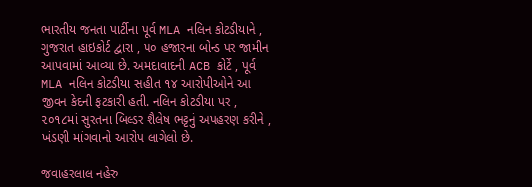ભારતીય જનતા પાર્ટીના પૂર્વ MLA નલિન કોટડીયાને , ગુજરાત હાઇકોર્ટ દ્વારા , ૫૦ હજારના બોન્ડ પર જામીન આપવામાં આવ્યા છે. અમદાવાદની ACB કોર્ટે , પૂર્વ MLA નલિન કોટડીયા સહીત ૧૪ આરોપીઓને આ જીવન કેદની ફટકારી હતી. નલિન કોટડીયા પર , ૨૦૧૮માં સુરતના બિલ્ડર શૈલેષ ભટ્ટનું અપહરણ કરીને , ખંડણી માંગવાનો આરોપ લાગેલો છે.

જવાહરલાલ નહેરુ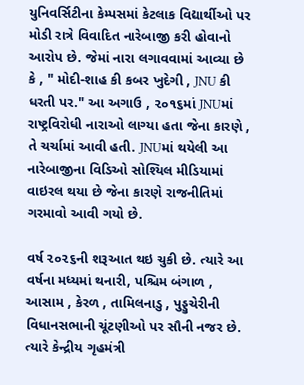યુનિવર્સિટીના કેમ્પસમાં કેટલાક વિદ્યાર્થીઓ પર મોડી રાત્રે વિવાદિત નારેબાજી કરી હોવાનો આરોપ છે. જેમાં નારા લગાવવામાં આવ્યા છે કે , " મોદી-શાહ કી કબર ખુદેગી , JNU કી ધરતી પર." આ અગાઉ , ૨૦૧૬માં JNUમાં રાષ્ટ્રવિરોધી નારાઓ લાગ્યા હતા જેના કારણે , તે ચર્ચામાં આવી હતી. JNUમાં થયેલી આ નારેબાજીના વિડિઓ સોશ્યિલ મીડિયામાં વાઇરલ થયા છે જેના કારણે રાજનીતિમાં ગરમાવો આવી ગયો છે.

વર્ષ ૨૦૨૬ની શરૂઆત થઇ ચુકી છે. ત્યારે આ વર્ષના મધ્યમાં થનારી, પશ્ચિમ બંગાળ , આસામ , કેરળ , તામિલનાડુ , પુડ્ડુચેરીની વિધાનસભાની ચૂંટણીઓ પર સૌની નજર છે. ત્યારે કેન્દ્રીય ગૃહમંત્રી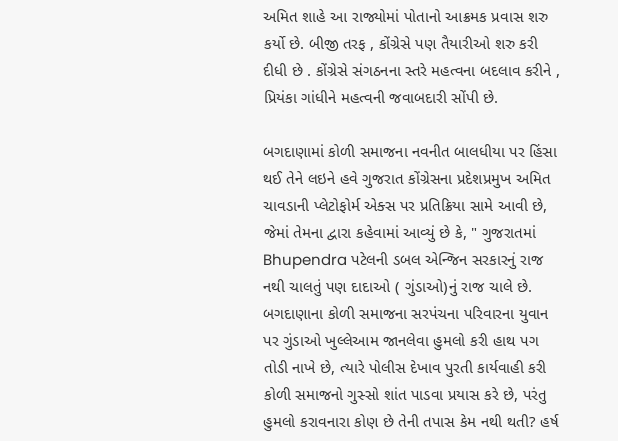અમિત શાહે આ રાજ્યોમાં પોતાનો આક્રમક પ્રવાસ શરુ કર્યો છે. બીજી તરફ , કોંગ્રેસે પણ તૈયારીઓ શરુ કરી દીધી છે . કોંગ્રેસે સંગઠનના સ્તરે મહત્વના બદલાવ કરીને , પ્રિયંકા ગાંધીને મહત્વની જવાબદારી સોંપી છે.

બગદાણામાં કોળી સમાજના નવનીત બાલધીયા પર હિંસા થઈ તેને લઇને હવે ગુજરાત કોંગ્રેસના પ્રદેશપ્રમુખ અમિત ચાવડાની પ્લેટોફોર્મ એક્સ પર પ્રતિક્રિયા સામે આવી છે, જેમાં તેમના દ્વારા કહેવામાં આવ્યું છે કે, " ગુજરાતમાં Bhupendra પટેલની ડબલ એન્જિન સરકારનું રાજ નથી ચાલતું પણ દાદાઓ ( ગુંડાઓ)નું રાજ ચાલે છે. બગદાણાના કોળી સમાજના સરપંચના પરિવારના યુવાન પર ગુંડાઓ ખુલ્લેઆમ જાનલેવા હુમલો કરી હાથ પગ તોડી નાખે છે, ત્યારે પોલીસ દેખાવ પુરતી કાર્યવાહી કરી કોળી સમાજનો ગુસ્સો શાંત પાડવા પ્રયાસ કરે છે, પરંતુ હુમલો કરાવનારા કોણ છે તેની તપાસ કેમ નથી થતી? હર્ષ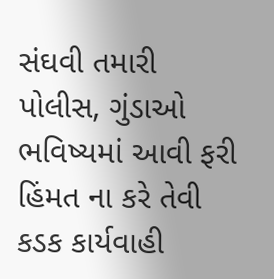સંઘવી તમારી પોલીસ, ગુંડાઓ ભવિષ્યમાં આવી ફરી હિંમત ના કરે તેવી કડક કાર્યવાહી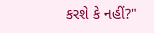કરશે કે નહીં?"